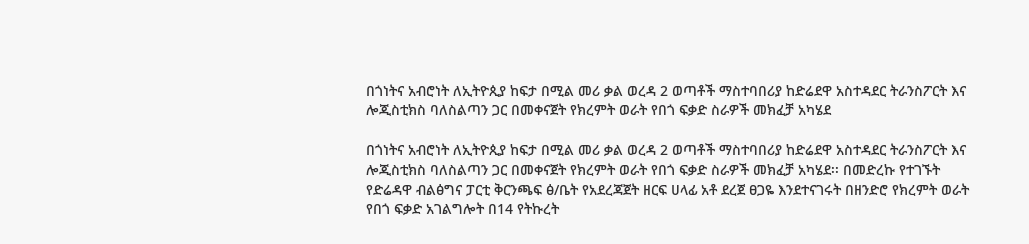በጎነትና አብሮነት ለኢትዮጲያ ከፍታ በሚል መሪ ቃል ወረዳ 2 ወጣቶች ማስተባበሪያ ከድሬደዋ አስተዳደር ትራንስፖርት እና ሎጂስቲክስ ባለስልጣን ጋር በመቀናጀት የክረምት ወራት የበጎ ፍቃድ ስራዎች መክፈቻ አካሄደ

በጎነትና አብሮነት ለኢትዮጲያ ከፍታ በሚል መሪ ቃል ወረዳ 2 ወጣቶች ማስተባበሪያ ከድሬደዋ አስተዳደር ትራንስፖርት እና ሎጂስቲክስ ባለስልጣን ጋር በመቀናጀት የክረምት ወራት የበጎ ፍቃድ ስራዎች መክፈቻ አካሄደ፡፡ በመድረኩ የተገኙት የድሬዳዋ ብልፅግና ፓርቲ ቅርንጫፍ ፅ/ቤት የአደረጃጀት ዘርፍ ሀላፊ አቶ ደረጀ ፀጋዬ እንደተናገሩት በዘንድሮ የክረምት ወራት የበጎ ፍቃድ አገልግሎት በ14 የትኩረት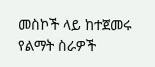መስኮች ላይ ከተጀመሩ የልማት ስራዎች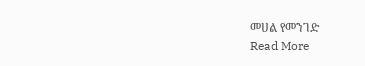መሀል የመንገድ
Read More